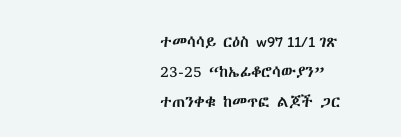ተመሳሳይ ርዕስ w97 11/1 ገጽ 23-25 “ከኤፊቆሮሳውያን” ተጠንቀቁ ከመጥፎ ልጆች ጋር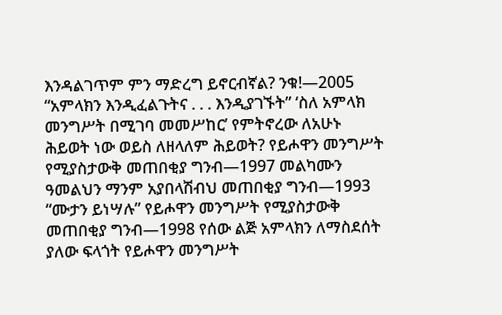እንዳልገጥም ምን ማድረግ ይኖርብኛል? ንቁ!—2005 “አምላክን እንዲፈልጉትና . . . እንዲያገኙት” ‘ስለ አምላክ መንግሥት በሚገባ መመሥከር’ የምትኖረው ለአሁኑ ሕይወት ነው ወይስ ለዘላለም ሕይወት? የይሖዋን መንግሥት የሚያስታውቅ መጠበቂያ ግንብ—1997 መልካሙን ዓመልህን ማንም አያበላሽብህ መጠበቂያ ግንብ—1993 “ሙታን ይነሣሉ” የይሖዋን መንግሥት የሚያስታውቅ መጠበቂያ ግንብ—1998 የሰው ልጅ አምላክን ለማስደሰት ያለው ፍላጎት የይሖዋን መንግሥት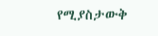የሚያስታውቅ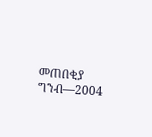መጠበቂያ ግንብ—2004